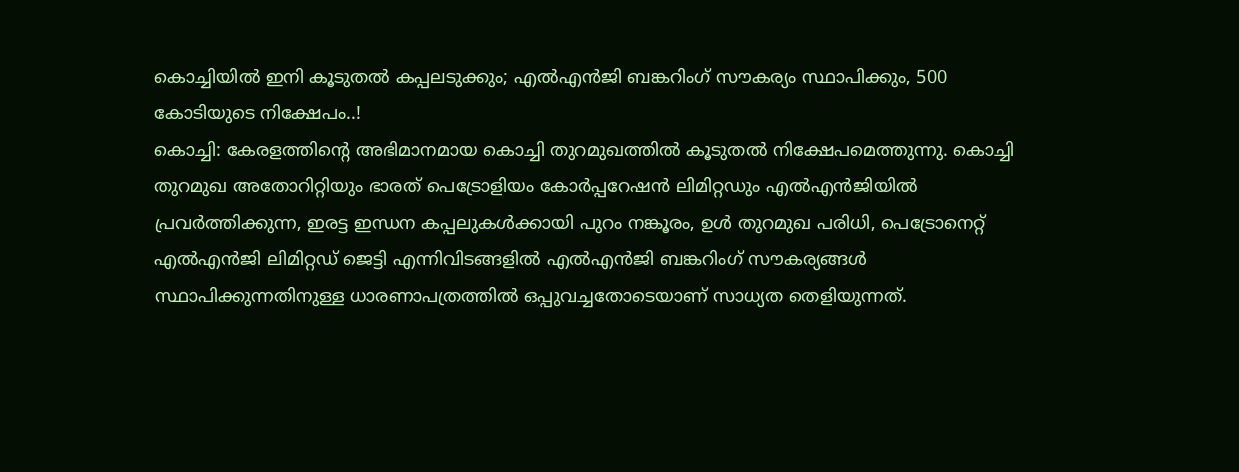കൊച്ചിയിൽ ഇനി കൂടുതൽ കപ്പലടുക്കും; എൽഎൻജി ബങ്കറിംഗ് സൗകര്യം സ്ഥാപിക്കും, 500 കോടിയുടെ നിക്ഷേപം..!
കൊച്ചി: കേരളത്തിന്റെ അഭിമാനമായ കൊച്ചി തുറമുഖത്തിൽ കൂടുതൽ നിക്ഷേപമെത്തുന്നു. കൊച്ചി തുറമുഖ അതോറിറ്റിയും ഭാരത് പെട്രോളിയം കോർപ്പറേഷൻ ലിമിറ്റഡും എൽഎൻജിയിൽ പ്രവർത്തിക്കുന്ന, ഇരട്ട ഇന്ധന കപ്പലുകൾക്കായി പുറം നങ്കൂരം, ഉൾ തുറമുഖ പരിധി, പെട്രോനെറ്റ് എൽഎൻജി ലിമിറ്റഡ് ജെട്ടി എന്നിവിടങ്ങളിൽ എൽഎൻജി ബങ്കറിംഗ് സൗകര്യങ്ങൾ സ്ഥാപിക്കുന്നതിനുള്ള ധാരണാപത്രത്തിൽ ഒപ്പുവച്ചതോടെയാണ് സാധ്യത തെളിയുന്നത്.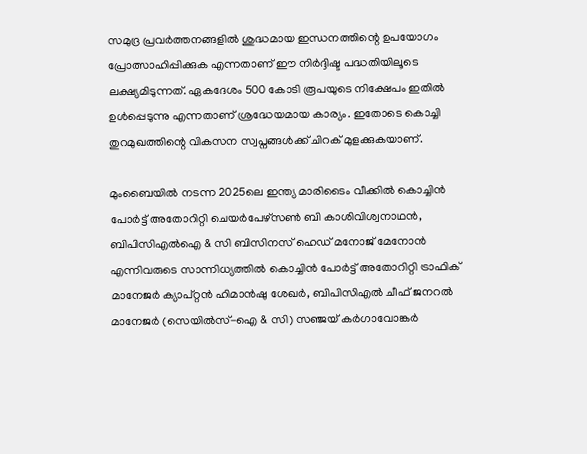സമുദ്ര പ്രവർത്തനങ്ങളിൽ ശുദ്ധമായ ഇന്ധനത്തിന്റെ ഉപയോഗം പ്രോത്സാഹിപ്പിക്കുക എന്നതാണ് ഈ നിർദ്ദിഷ്ട പദ്ധതിയിലൂടെ ലക്ഷ്യമിടുന്നത്. ഏകദേശം 500 കോടി രൂപയുടെ നിക്ഷേപം ഇതിൽ ഉൾപ്പെടുന്നു എന്നതാണ് ശ്രദ്ധേയമായ കാര്യം. ഇതോടെ കൊച്ചി തുറമുഖത്തിന്റെ വികസന സ്വപ്നങ്ങൾക്ക് ചിറക് മുളക്കുകയാണ്.

മുംബൈയിൽ നടന്ന 2025ലെ ഇന്ത്യ മാരിടൈം വീക്കിൽ കൊച്ചിൻ പോർട്ട് അതോറിറ്റി ചെയർപേഴ്സൺ ബി കാശിവിശ്വനാഥൻ, ബിപിസിഎൽഐ & സി ബിസിനസ് ഹെഡ് മനോജ് മേനോൻ എന്നിവരുടെ സാന്നിധ്യത്തിൽ കൊച്ചിൻ പോർട്ട് അതോറിറ്റി ട്രാഫിക് മാനേജർ ക്യാപ്റ്റൻ ഹിമാൻഷു ശേഖർ, ബിപിസിഎൽ ചീഫ് ജനറൽ മാനേജർ (സെയിൽസ്-ഐ & സി) സഞ്ജയ് കർഗാവോങ്കർ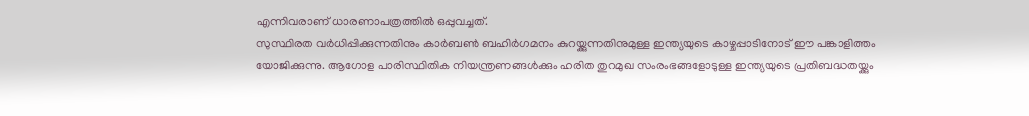എന്നിവരാണ് ധാരണാപത്രത്തിൽ ഒപ്പുവച്ചത്.
സുസ്ഥിരത വർധിപ്പിക്കുന്നതിനും കാർബൺ ബഹിർഗമനം കുറയ്ക്കുന്നതിനുമുള്ള ഇന്ത്യയുടെ കാഴ്ചപ്പാടിനോട് ഈ പങ്കാളിത്തം യോജിക്കുന്നു. ആഗോള പാരിസ്ഥിതിക നിയന്ത്രണങ്ങൾക്കും ഹരിത തുറമുഖ സംരംഭങ്ങളോടുള്ള ഇന്ത്യയുടെ പ്രതിബദ്ധതയ്ക്കും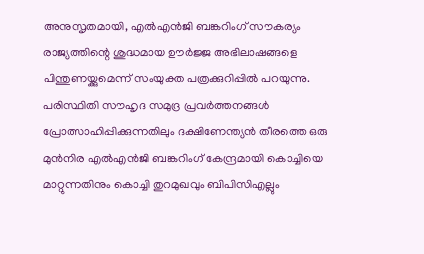അനുസൃതമായി, എൽഎൻജി ബങ്കറിംഗ് സൗകര്യം രാജ്യത്തിന്റെ ശുദ്ധമായ ഊർജ്ജ അഭിലാഷങ്ങളെ പിന്തുണയ്ക്കുമെന്ന് സംയുക്ത പത്രക്കുറിപ്പിൽ പറയുന്നു.
പരിസ്ഥിതി സൗഹൃദ സമുദ്ര പ്രവർത്തനങ്ങൾ പ്രോത്സാഹിപ്പിക്കുന്നതിലും ദക്ഷിണേന്ത്യൻ തീരത്തെ ഒരു മുൻനിര എൽഎൻജി ബങ്കറിംഗ് കേന്ദ്രമായി കൊച്ചിയെ മാറ്റുന്നതിനും കൊച്ചി തുറമുഖവും ബിപിസിഎല്ലും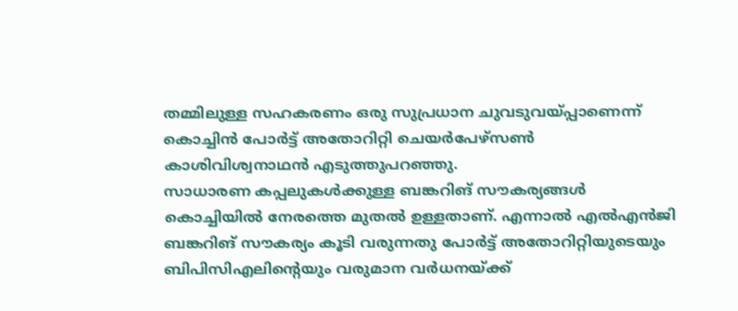തമ്മിലുള്ള സഹകരണം ഒരു സുപ്രധാന ചുവടുവയ്പ്പാണെന്ന് കൊച്ചിൻ പോർട്ട് അതോറിറ്റി ചെയർപേഴ്സൺ കാശിവിശ്വനാഥൻ എടുത്തുപറഞ്ഞു.
സാധാരണ കപ്പലുകൾക്കുള്ള ബങ്കറിങ് സൗകര്യങ്ങൾ കൊച്ചിയിൽ നേരത്തെ മുതൽ ഉള്ളതാണ്. എന്നാൽ എൽഎൻജി ബങ്കറിങ് സൗകര്യം കൂടി വരുന്നതു പോർട്ട് അതോറിറ്റിയുടെയും ബിപിസിഎലിന്റെയും വരുമാന വർധനയ്ക്ക്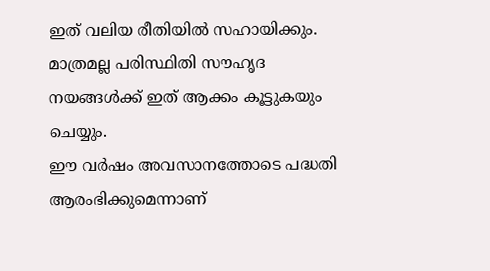ഇത് വലിയ രീതിയിൽ സഹായിക്കും. മാത്രമല്ല പരിസ്ഥിതി സൗഹൃദ നയങ്ങൾക്ക് ഇത് ആക്കം കൂട്ടുകയും ചെയ്യും.
ഈ വർഷം അവസാനത്തോടെ പദ്ധതി ആരംഭിക്കുമെന്നാണ്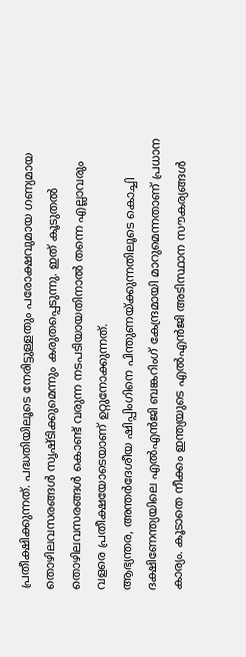പ്രതീക്ഷിക്കുന്നത്. പദ്ധതിയിലൂടെ നേരിട്ടുള്ളതും പരോക്ഷവുമായ ഗണ്യമായ തൊഴിലവസരങ്ങൾ സൃഷ്ടിക്കുമെന്നും കരുതപ്പെടുന്നു. ഇത് കൂടുതൽ തൊഴിലവസരങ്ങൾ കൊണ്ട് വരുന്ന നടപടിയായതിനാൽ തന്നെ എല്ലാവരും വളരെ പ്രതീക്ഷയോടെയാണ് ഉറ്റുനോക്കുന്നത്.
ആഭ്യന്തര, അന്തർദേശീയ ഷിപ്പിംഗിനെ പിന്തുണയ്ക്കുന്നതിലൂടെ കൊച്ചി ദക്ഷിണേന്ത്യയിലെ എൽഎൻജി ബങ്കറിംഗ് കേന്ദ്രമായി മാറുമെന്നതാണ് പ്രധാന കാര്യം. കൂടാതെ നീക്കം ഇന്ത്യയുടെ എൽഎൻജി അടിസ്ഥാന സൗകര്യങ്ങൾ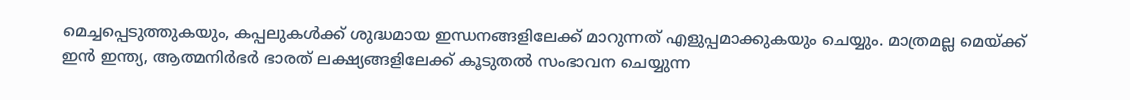മെച്ചപ്പെടുത്തുകയും, കപ്പലുകൾക്ക് ശുദ്ധമായ ഇന്ധനങ്ങളിലേക്ക് മാറുന്നത് എളുപ്പമാക്കുകയും ചെയ്യും. മാത്രമല്ല മെയ്ക്ക് ഇൻ ഇന്ത്യ, ആത്മനിർഭർ ഭാരത് ലക്ഷ്യങ്ങളിലേക്ക് കൂടുതൽ സംഭാവന ചെയ്യുന്ന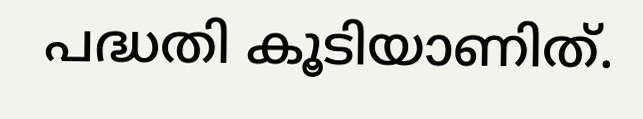പദ്ധതി കൂടിയാണിത്.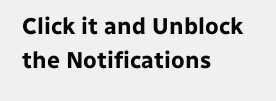Click it and Unblock the Notifications